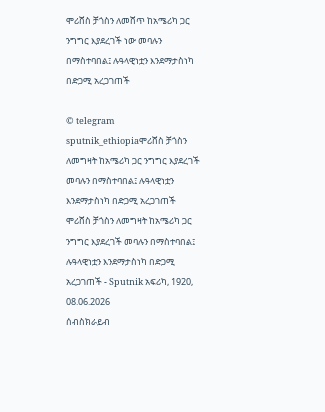ሞሪሸስ ቻጎስን ለመሸጥ ከአሜሪካ ጋር ንግግር እያደረገች ነው መባሉን በማስተባበል፤ ሉዓላዊነቷን እንደማታስነካ በድጋሚ አረጋገጠች

© telegram sputnik_ethiopiaሞሪሸስ ቻጎስን ለመግዛት ከአሜሪካ ጋር ንግግር እያደረገች መባሉን በማስተባበል፤ ሉዓላዊነቷን እንደማታስነካ በድጋሚ አረጋገጠች
ሞሪሸስ ቻጎስን ለመግዛት ከአሜሪካ ጋር ንግግር እያደረገች መባሉን በማስተባበል፤ ሉዓላዊነቷን እንደማታስነካ በድጋሚ አረጋገጠች - Sputnik አፍሪካ, 1920, 08.06.2026
ሰብስክራይብ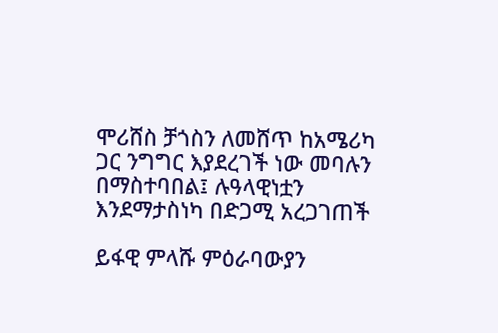ሞሪሸስ ቻጎስን ለመሸጥ ከአሜሪካ ጋር ንግግር እያደረገች ነው መባሉን በማስተባበል፤ ሉዓላዊነቷን እንደማታስነካ በድጋሚ አረጋገጠች

ይፋዊ ምላሹ ምዕራባውያን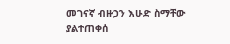መገናኛ ብዙኃን እሁድ ስማቸው ያልተጠቀሰ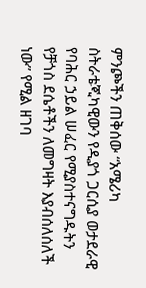ምንጮችን ጠቅሰው “አሜሪካ ስትራቴጂካዊውን የዲያጎ ጋርሲያ ወታደራዊ የባሕር ኃይል ሠፈር የሚያስተናግዱትን የቻጎስ ደሴቶችን ለመግዛት እያብሰለሰለች ነው” የሚል ዘገባ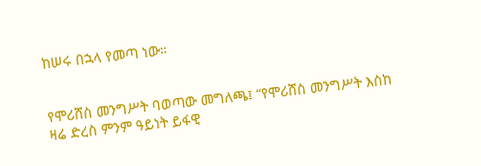ከሠሩ በኋላ የመጣ ነው።


የሞሪሸስ መንግሥት ባወጣው መግለጫ፤ “የሞሪሸስ መንግሥት እስከ ዛሬ ድረስ ምንም ዓይነት ይፋዊ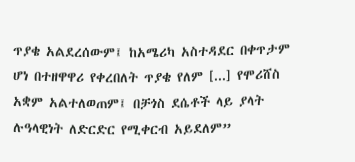ጥያቄ አልደረሰውም፤ ከአሜሪካ አስተዳደር በቀጥታም ሆነ በተዘዋዋሪ የቀረበለት ጥያቄ የለም [...] የሞሪሸስ አቋም አልተለወጠም፤ በቻጎስ ደሴቶች ላይ ያላት ሉዓላዊነት ለድርድር የሚቀርብ አይደለም”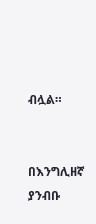ብሏል።


በእንግሊዘኛ ያንብቡ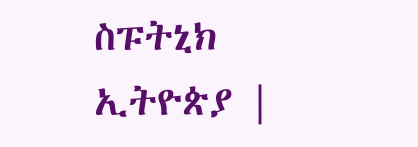ስፑትኒክ ኢትዮጵያ |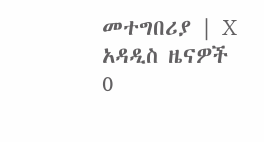መተግበሪያ | X
አዳዲስ ዜናዎች
0